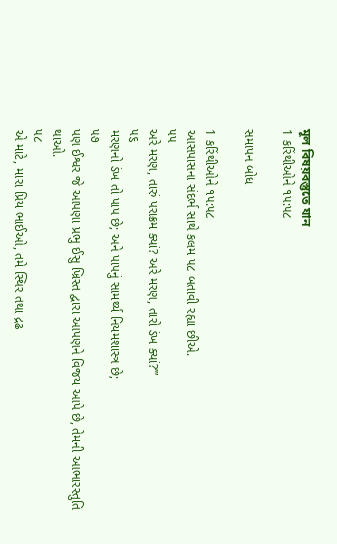মূল বিষয়বস্তুতে যান
1 કરિંથીઓને ૧૫:૫૮

સમાપન બોધ

1 કરિંથીઓને ૧૫:૫૮
આસપાસના સંદર્ભ સાથે કલમ ૫૮ બતાવી રહ્યા છીએ.
૫૫
અરે મરણ, તારું પરાક્રમ ક્યાં? અરે મરણ, તારો ડંખ ક્યાં?’”
૫૬
મરણનો ડંખ તો પાપ છે; અને પાપનું સામર્થ્ય નિયમશાસ્ત્ર છે;
૫૭
પણ ઈશ્વર જે આપણા પ્રભુ ઈસુ ખ્રિસ્ત દ્વારા આપણને વિજય આપે છે, તેમની આભારસ્તુતિ થાઓ.
૫૮
એ માટે, મારા પ્રિય ભાઈઓ, તમે સ્થિર તથા દ્રઢ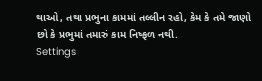થાઓ, તથા પ્રભુના કામમાં તલ્લીન રહો, કેમ કે તમે જાણો છો કે પ્રભુમાં તમારું કામ નિષ્ફળ નથી.
Settings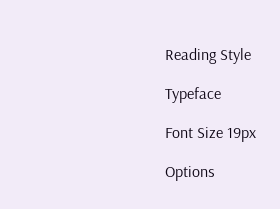Reading Style

Typeface

Font Size 19px

Options